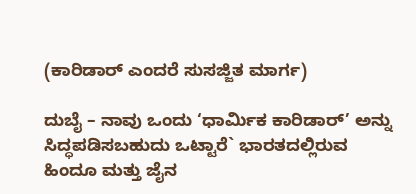(ಕಾರಿಡಾರ್ ಎಂದರೆ ಸುಸಜ್ಜಿತ ಮಾರ್ಗ)

ದುಬೈ – ನಾವು ಒಂದು ‘ಧಾರ್ಮಿಕ ಕಾರಿಡಾರ್’ ಅನ್ನು ಸಿದ್ಧಪಡಿಸಬಹುದು ಒಟ್ಟಾರೆ` ಭಾರತದಲ್ಲಿರುವ ಹಿಂದೂ ಮತ್ತು ಜೈನ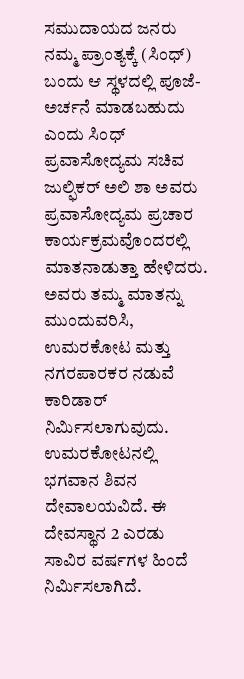ಸಮುದಾಯದ ಜನರು ನಮ್ಮ ಪ್ರಾಂತ್ಯಕ್ಕೆ (ಸಿಂಧ್) ಬಂದು ಆ ಸ್ಥಳದಲ್ಲಿ ಪೂಜೆ- ಅರ್ಚನೆ ಮಾಡಬಹುದು ಎಂದು ಸಿಂಧ್ ಪ್ರವಾಸೋದ್ಯಮ ಸಚಿವ ಜುಲ್ಫಿಕರ್ ಅಲಿ ಶಾ ಅವರು ಪ್ರವಾಸೋದ್ಯಮ ಪ್ರಚಾರ ಕಾರ್ಯಕ್ರಮವೊಂದರಲ್ಲಿ ಮಾತನಾಡುತ್ತಾ ಹೇಳಿದರು.
ಅವರು ತಮ್ಮ ಮಾತನ್ನು ಮುಂದುವರಿಸಿ, ಉಮರಕೋಟ ಮತ್ತು ನಗರಪಾರಕರ ನಡುವೆ ಕಾರಿಡಾರ್ ನಿರ್ಮಿಸಲಾಗುವುದು. ಉಮರಕೋಟನಲ್ಲಿ ಭಗವಾನ ಶಿವನ ದೇವಾಲಯವಿದೆ. ಈ ದೇವಸ್ಥಾನ 2 ಎರಡು ಸಾವಿರ ವರ್ಷಗಳ ಹಿಂದೆ ನಿರ್ಮಿಸಲಾಗಿದೆ.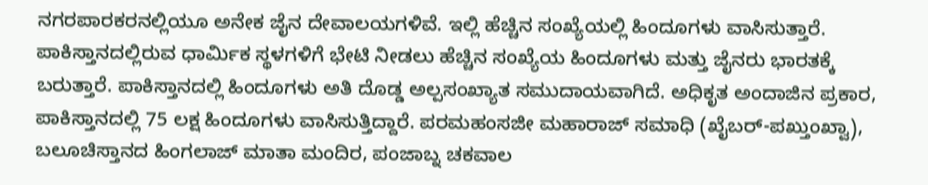ನಗರಪಾರಕರನಲ್ಲಿಯೂ ಅನೇಕ ಜೈನ ದೇವಾಲಯಗಳಿವೆ. ಇಲ್ಲಿ ಹೆಚ್ಚಿನ ಸಂಖ್ಯೆಯಲ್ಲಿ ಹಿಂದೂಗಳು ವಾಸಿಸುತ್ತಾರೆ. ಪಾಕಿಸ್ತಾನದಲ್ಲಿರುವ ಧಾರ್ಮಿಕ ಸ್ಥಳಗಳಿಗೆ ಭೇಟಿ ನೀಡಲು ಹೆಚ್ಚಿನ ಸಂಖ್ಯೆಯ ಹಿಂದೂಗಳು ಮತ್ತು ಜೈನರು ಭಾರತಕ್ಕೆ ಬರುತ್ತಾರೆ. ಪಾಕಿಸ್ತಾನದಲ್ಲಿ ಹಿಂದೂಗಳು ಅತಿ ದೊಡ್ಡ ಅಲ್ಪಸಂಖ್ಯಾತ ಸಮುದಾಯವಾಗಿದೆ. ಅಧಿಕೃತ ಅಂದಾಜಿನ ಪ್ರಕಾರ, ಪಾಕಿಸ್ತಾನದಲ್ಲಿ 75 ಲಕ್ಷ ಹಿಂದೂಗಳು ವಾಸಿಸುತ್ತಿದ್ದಾರೆ. ಪರಮಹಂಸಜೀ ಮಹಾರಾಜ್ ಸಮಾಧಿ (ಖೈಬರ್-ಪಖ್ತುಂಖ್ವಾ), ಬಲೂಚಿಸ್ತಾನದ ಹಿಂಗಲಾಜ್ ಮಾತಾ ಮಂದಿರ, ಪಂಜಾಬ್ನ ಚಕವಾಲ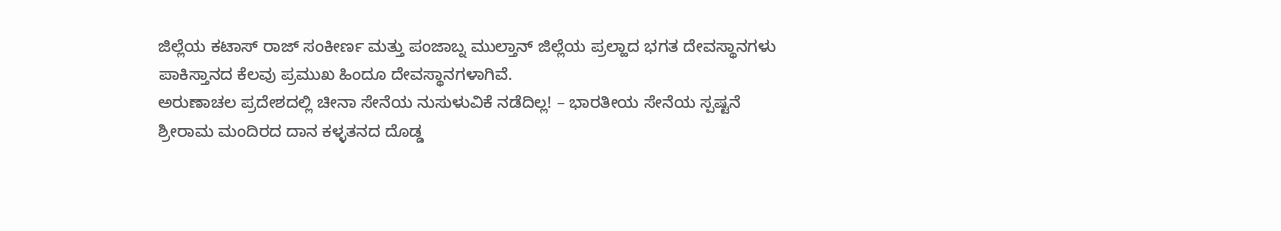ಜಿಲ್ಲೆಯ ಕಟಾಸ್ ರಾಜ್ ಸಂಕೀರ್ಣ ಮತ್ತು ಪಂಜಾಬ್ನ ಮುಲ್ತಾನ್ ಜಿಲ್ಲೆಯ ಪ್ರಲ್ಹಾದ ಭಗತ ದೇವಸ್ಥಾನಗಳು ಪಾಕಿಸ್ತಾನದ ಕೆಲವು ಪ್ರಮುಖ ಹಿಂದೂ ದೇವಸ್ಥಾನಗಳಾಗಿವೆ.
ಅರುಣಾಚಲ ಪ್ರದೇಶದಲ್ಲಿ ಚೀನಾ ಸೇನೆಯ ನುಸುಳುವಿಕೆ ನಡೆದಿಲ್ಲ! – ಭಾರತೀಯ ಸೇನೆಯ ಸ್ಪಷ್ಟನೆ
ಶ್ರೀರಾಮ ಮಂದಿರದ ದಾನ ಕಳ್ಳತನದ ದೊಡ್ಡ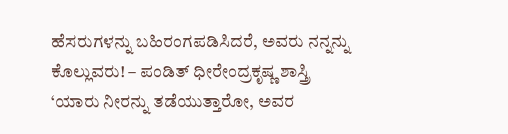ಹೆಸರುಗಳನ್ನು ಬಹಿರಂಗಪಡಿಸಿದರೆ, ಅವರು ನನ್ನನ್ನು ಕೊಲ್ಲುವರು! – ಪಂಡಿತ್ ಧೀರೇಂದ್ರಕೃಷ್ಣ ಶಾಸ್ತ್ರಿ
‘ಯಾರು ನೀರನ್ನು ತಡೆಯುತ್ತಾರೋ, ಅವರ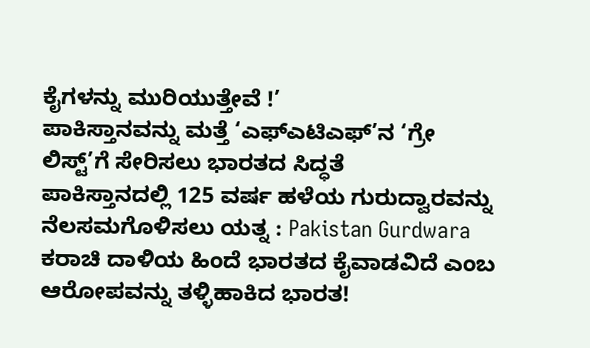ಕೈಗಳನ್ನು ಮುರಿಯುತ್ತೇವೆ !’
ಪಾಕಿಸ್ತಾನವನ್ನು ಮತ್ತೆ ‘ಎಫ್ಎಟಿಎಫ್’ನ ‘ಗ್ರೇ ಲಿಸ್ಟ್’ಗೆ ಸೇರಿಸಲು ಭಾರತದ ಸಿದ್ಧತೆ
ಪಾಕಿಸ್ತಾನದಲ್ಲಿ 125 ವರ್ಷ ಹಳೆಯ ಗುರುದ್ವಾರವನ್ನು ನೆಲಸಮಗೊಳಿಸಲು ಯತ್ನ : Pakistan Gurdwara
ಕರಾಚಿ ದಾಳಿಯ ಹಿಂದೆ ಭಾರತದ ಕೈವಾಡವಿದೆ ಎಂಬ ಆರೋಪವನ್ನು ತಳ್ಳಿಹಾಕಿದ ಭಾರತ!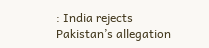: India rejects Pakistan’s allegation